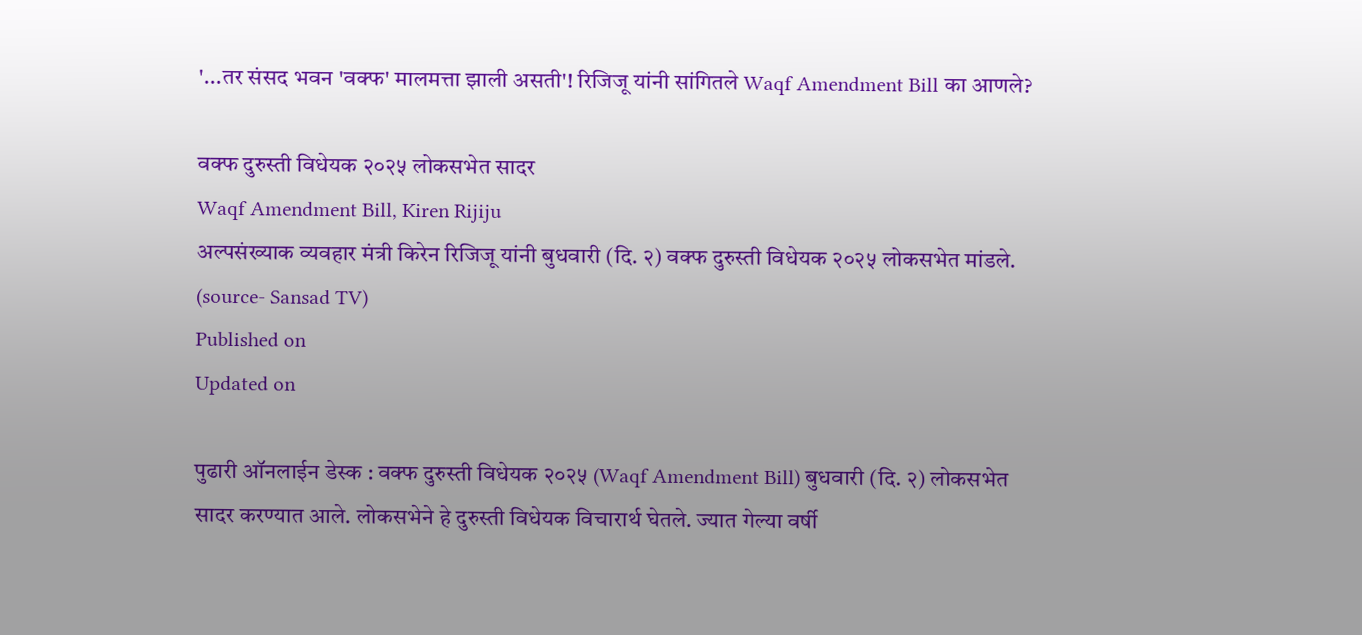'...तर संसद भवन 'वक्फ' मालमत्ता झाली असती'! रिजिजू यांनी सांगितले Waqf Amendment Bill का आणले?

वक्फ दुरुस्ती विधेयक २०२५ लोकसभेत सादर
Waqf Amendment Bill, Kiren Rijiju
अल्पसंख्याक व्यवहार मंत्री किरेन रिजिजू यांनी बुधवारी (दि. २) वक्फ दुरुस्ती विधेयक २०२५ लोकसभेत मांडले. (source- Sansad TV)
Published on
Updated on

पुढारी ऑनलाईन डेस्क : वक्फ दुरुस्ती विधेयक २०२५ (Waqf Amendment Bill) बुधवारी (दि. २) लोकसभेत सादर करण्यात आले. लोकसभेने हे दुरुस्ती विधेयक विचारार्थ घेतले. ज्यात गेल्या वर्षी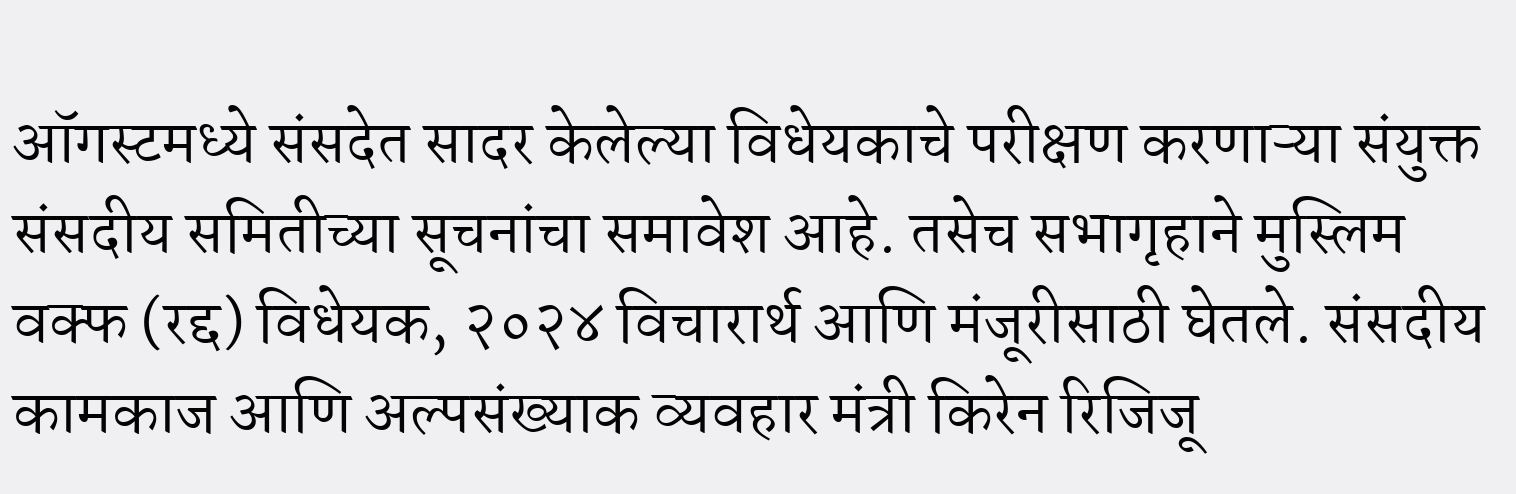ऑगस्टमध्ये संसदेत सादर केलेल्या विधेयकाचे परीक्षण करणाऱ्या संयुक्त संसदीय समितीच्या सूचनांचा समावेश आहे. तसेच सभागृहाने मुस्लिम वक्फ (रद्द) विधेयक, २०२४ विचारार्थ आणि मंजूरीसाठी घेतले. संसदीय कामकाज आणि अल्पसंख्याक व्यवहार मंत्री किरेन रिजिजू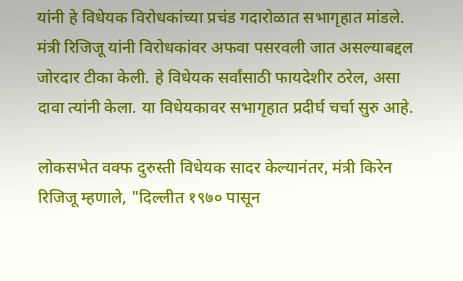यांनी हे विधेयक विरोधकांच्या प्रचंड गदारोळात सभागृहात मांडले. मंत्री रिजिजू यांनी विरोधकांवर अफवा पसरवली जात असल्याबद्दल जोरदार टीका केली. हे विधेयक सर्वांसाठी फायदेशीर ठरेल, असा दावा त्यांनी केला. या विधेयकावर सभागृहात प्रदीर्घ चर्चा सुरु आहे.

लोकसभेत वक्फ दुरुस्ती विधेयक सादर केल्यानंतर, मंत्री किरेन रिजिजू म्हणाले, "दिल्लीत १९७० पासून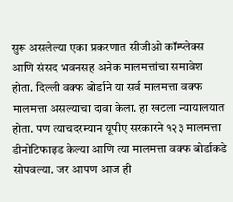सुरू असलेल्या एका प्रकरणात सीजीओ कॉम्प्लेक्स आणि संसद भवनसह अनेक मालमत्तांचा समावेश होता. दिल्ली वक्फ बोर्डाने या सर्व मालमत्ता वक्फ मालमत्ता असल्याचा दावा केला. हा खटला न्यायालयात होता. पण त्याचदरम्यान यूपीए सरकारने १२३ मालमत्ता डीनोटिफाइड केल्या आणि त्या मालमत्ता वक्फ बोर्डाकडे सोपवल्या. जर आपण आज ही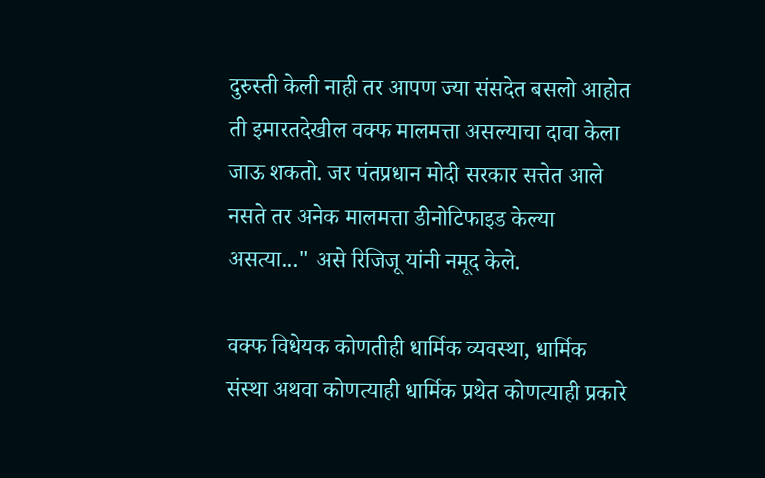दुरुस्ती केली नाही तर आपण ज्या संसदेत बसलो आहोत ती इमारतदेखील वक्फ मालमत्ता असल्याचा दावा केला जाऊ शकतो. जर पंतप्रधान मोदी सरकार सत्तेत आले नसते तर अनेक मालमत्ता डीनोटिफाइड केल्या असत्या..." असे रिजिजू यांनी नमूद केले.

वक्फ विधेयक कोणतीही धार्मिक व्यवस्था, धार्मिक संस्था अथवा कोणत्याही धार्मिक प्रथेत कोणत्याही प्रकारे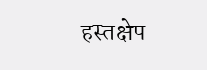हस्तक्षेप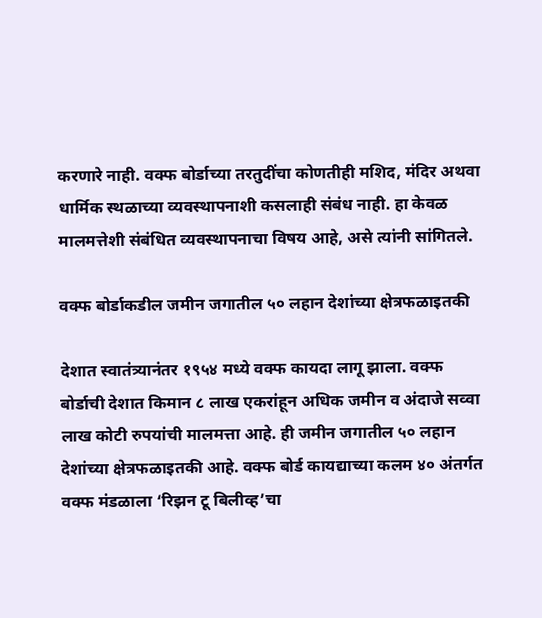करणारे नाही. वक्फ बोर्डाच्या तरतुदींचा कोणतीही मशिद, मंदिर अथवा धार्मिक स्थळाच्या व्यवस्थापनाशी कसलाही संबंध नाही. हा केवळ मालमत्तेशी संबंधित व्यवस्थापनाचा विषय आहे, असे त्यांनी सांगितले.

वक्फ बोर्डाकडील जमीन जगातील ५० लहान देशांच्या क्षेत्रफळाइतकी

देशात स्वातंत्र्यानंतर १९५४ मध्ये वक्फ कायदा लागू झाला. वक्फ बोर्डाची देशात किमान ८ लाख एकरांहून अधिक जमीन व अंदाजे सव्वा लाख कोटी रुपयांची मालमत्ता आहे. ही जमीन जगातील ५० लहान देशांच्या क्षेत्रफळाइतकी आहे. वक्फ बोर्ड कायद्याच्या कलम ४० अंतर्गत वक्फ मंडळाला ‘रिझन टू बिलीव्ह’चा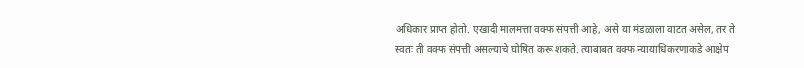अधिकार प्राप्त होतो. एखादी मालमत्ता वक्फ संपत्ती आहे, असे या मंडळाला वाटत असेल, तर ते स्वतः ती वक्फ संपत्ती असल्याचे घोषित करू शकते. त्याबाबत वक्फ न्यायाधिकरणाकडे आक्षेप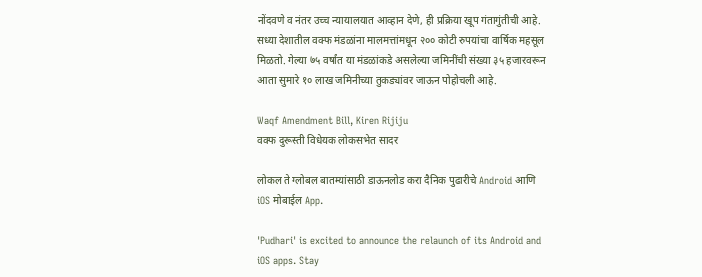नोंदवणे व नंतर उच्च न्यायालयात आव्हान देणे, ही प्रक्रिया खूप गंतागुंतीची आहे. सध्या देशातील वक्फ मंडळांना मालमत्तांमधून २०० कोटी रुपयांचा वार्षिक महसूल मिळतो. गेल्या ७५ वर्षांत या मंडळांकडे असलेल्या जमिनींची संख्या ३५ हजारवरून आता सुमारे १० लाख जमिनीच्या तुकड्यांवर जाऊन पोहोचली आहे.

Waqf Amendment Bill, Kiren Rijiju
वक्फ दुरूस्ती विधेयक लोकसभेत सादर

लोकल ते ग्लोबल बातम्यांसाठी डाऊनलोड करा दैनिक पुढारीचे Android आणि iOS मोबाईल App.

'Pudhari' is excited to announce the relaunch of its Android and iOS apps. Stay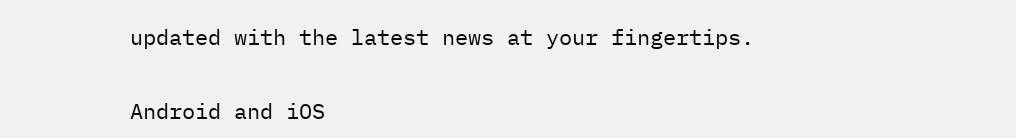updated with the latest news at your fingertips.

Android and iOS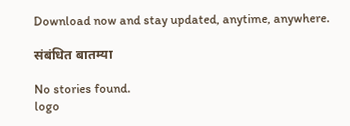Download now and stay updated, anytime, anywhere.

संबंधित बातम्या

No stories found.
logo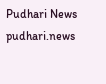Pudhari News
pudhari.news